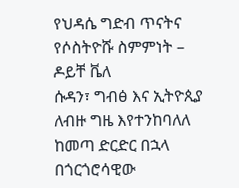የህዳሴ ግድብ ጥናትና የሶስትዮሹ ስምምነት – ዶይቸ ቬለ
ሱዳን፣ ግብፅ እና ኢትዮጲያ ለብዙ ግዜ እየተንከባለለ ከመጣ ድርድር በኋላ በጎርጎሮሳዊው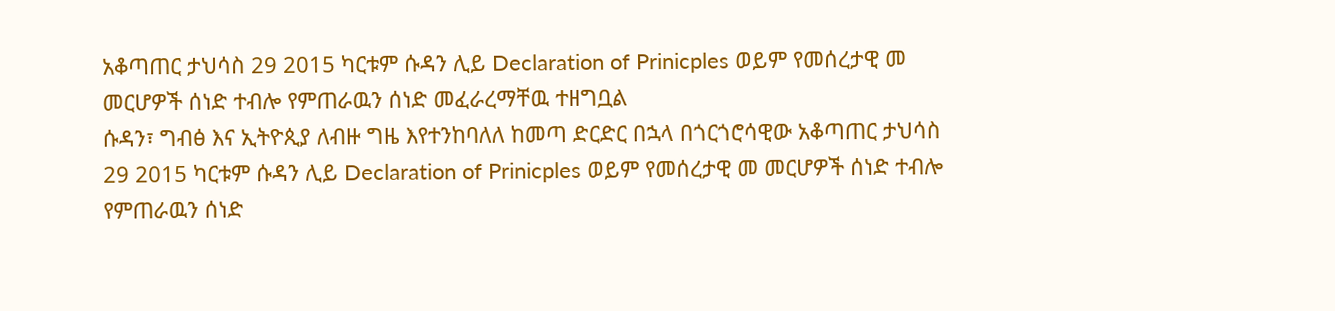አቆጣጠር ታህሳስ 29 2015 ካርቱም ሱዳን ሊይ Declaration of Prinicples ወይም የመሰረታዊ መ መርሆዎች ሰነድ ተብሎ የምጠራዉን ሰነድ መፈራረማቸዉ ተዘግቧል
ሱዳን፣ ግብፅ እና ኢትዮጲያ ለብዙ ግዜ እየተንከባለለ ከመጣ ድርድር በኋላ በጎርጎሮሳዊው አቆጣጠር ታህሳስ 29 2015 ካርቱም ሱዳን ሊይ Declaration of Prinicples ወይም የመሰረታዊ መ መርሆዎች ሰነድ ተብሎ የምጠራዉን ሰነድ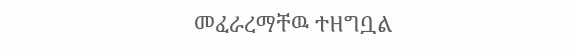መፈራረማቸዉ ተዘግቧል